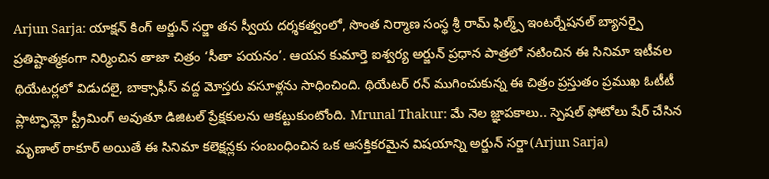Arjun Sarja: యాక్షన్ కింగ్ అర్జున్ సర్జా తన స్వీయ దర్శకత్వంలో, సొంత నిర్మాణ సంస్థ శ్రీ రామ్ ఫిల్మ్స్ ఇంటర్నేషనల్ బ్యానర్పై ప్రతిష్టాత్మకంగా నిర్మించిన తాజా చిత్రం ‘సీతా పయనం’. ఆయన కుమార్తె ఐశ్వర్య అర్జున్ ప్రధాన పాత్రలో నటించిన ఈ సినిమా ఇటీవల థియేటర్లలో విడుదలై, బాక్సాఫీస్ వద్ద మోస్తరు వసూళ్లను సాధించింది. థియేటర్ రన్ ముగించుకున్న ఈ చిత్రం ప్రస్తుతం ప్రముఖ ఓటీటీ ప్లాట్ఫామ్లో స్ట్రీమింగ్ అవుతూ డిజిటల్ ప్రేక్షకులను ఆకట్టుకుంటోంది. Mrunal Thakur: మే నెల జ్ఞాపకాలు.. స్పెషల్ ఫోటోలు షేర్ చేసిన మృణాల్ ఠాకూర్ అయితే ఈ సినిమా కలెక్షన్లకు సంబంధించిన ఒక ఆసక్తికరమైన విషయాన్ని అర్జున్ సర్జా(Arjun Sarja)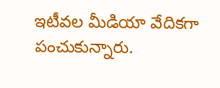ఇటీవల మీడియా వేదికగా పంచుకున్నారు.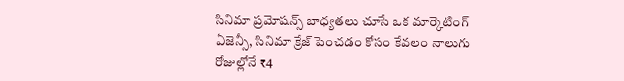సినిమా ప్రమోషన్స్ బాధ్యతలు చూసే ఒక మార్కెటింగ్ ఏజెన్సీ, సినిమా క్రేజ్ పెంచడం కోసం కేవలం నాలుగు రోజుల్లోనే ₹4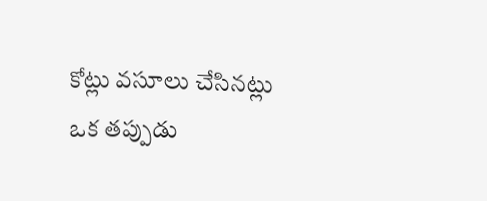కోట్లు వసూలు చేసినట్లు ఒక తప్పుడు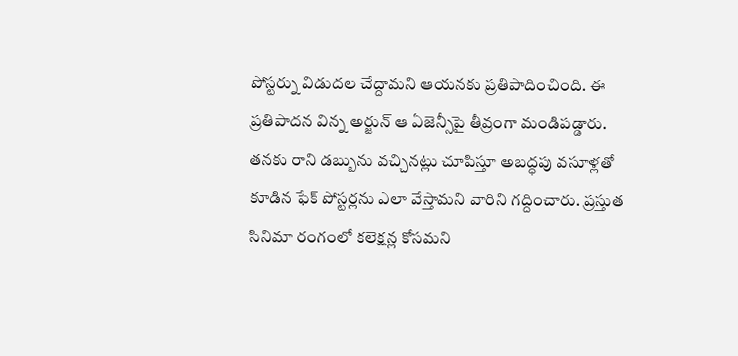పోస్టర్ను విడుదల చేద్దామని ఆయనకు ప్రతిపాదించింది. ఈ ప్రతిపాదన విన్న అర్జున్ ఆ ఏజెన్సీపై తీవ్రంగా మండిపడ్డారు. తనకు రాని డబ్బును వచ్చినట్లు చూపిస్తూ అబద్ధపు వసూళ్లతో కూడిన ఫేక్ పోస్టర్లను ఎలా వేస్తామని వారిని గద్దించారు. ప్రస్తుత సినిమా రంగంలో కలెక్షన్ల కోసమని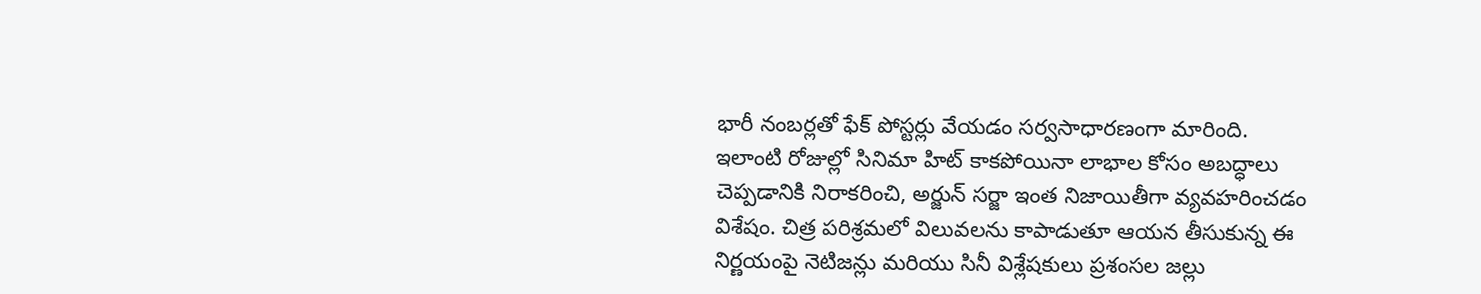భారీ నంబర్లతో ఫేక్ పోస్టర్లు వేయడం సర్వసాధారణంగా మారింది. ఇలాంటి రోజుల్లో సినిమా హిట్ కాకపోయినా లాభాల కోసం అబద్ధాలు చెప్పడానికి నిరాకరించి, అర్జున్ సర్జా ఇంత నిజాయితీగా వ్యవహరించడం విశేషం. చిత్ర పరిశ్రమలో విలువలను కాపాడుతూ ఆయన తీసుకున్న ఈ నిర్ణయంపై నెటిజన్లు మరియు సినీ విశ్లేషకులు ప్రశంసల జల్లు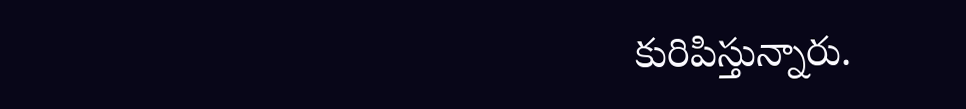కురిపిస్తున్నారు.